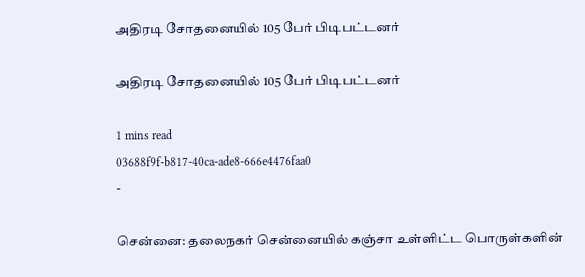அதிரடி சோதனையில் 105 பேர் பிடிபட்டனர்

அதிரடி சோதனையில் 105 பேர் பிடிபட்டனர்

1 mins read
03688f9f-b817-40ca-ade8-666e4476faa0
-

சென்னை: தலைநகர் சென்னையில் கஞ்சா உள்ளிட்ட பொருள்களின்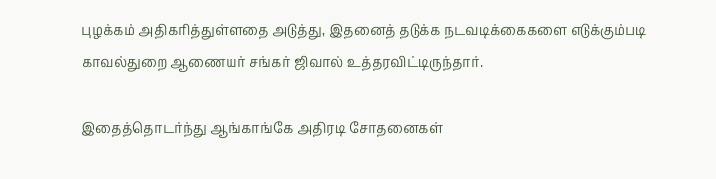புழக்கம் அதிகரித்துள்ளதை அடுத்து, இதனைத் தடுக்க நடவடிக்கைகளை எடுக்கும்படி காவல்துறை ஆணையர் சங்கர் ஜிவால் உத்தரவிட்டிருந்தார்.

இதைத்தொடர்ந்து ஆங்காங்கே அதிரடி சோதனைகள்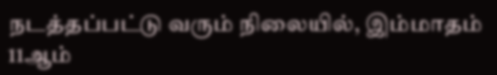நடத்தப்பட்டு வரும் நிலையில், இம்மாதம் 11ஆம்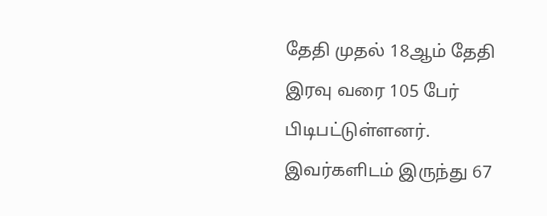தேதி முதல் 18ஆம் தேதி இரவு வரை 105 பேர் பிடிபட்டுள்ளனர். இவர்களிடம் இருந்து 67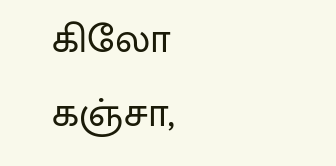கிலோ கஞ்சா,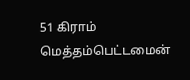51 கிராம் மெத்தம்பெட்டமைன்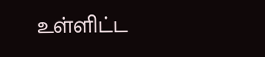உள்ளிட்ட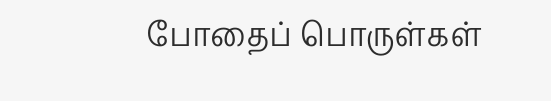போதைப் பொருள்கள்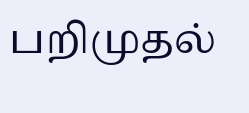பறிமுதல்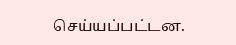செய்யப்பட்டன.